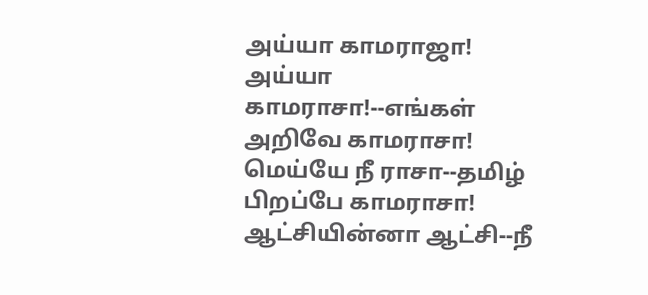அய்யா காமராஜா!
அய்யா காமராசா!--எங்கள்
அறிவே காமராசா!
மெய்யே நீ ராசா--தமிழ்
பிறப்பே காமராசா!
ஆட்சியின்னா ஆட்சி--நீ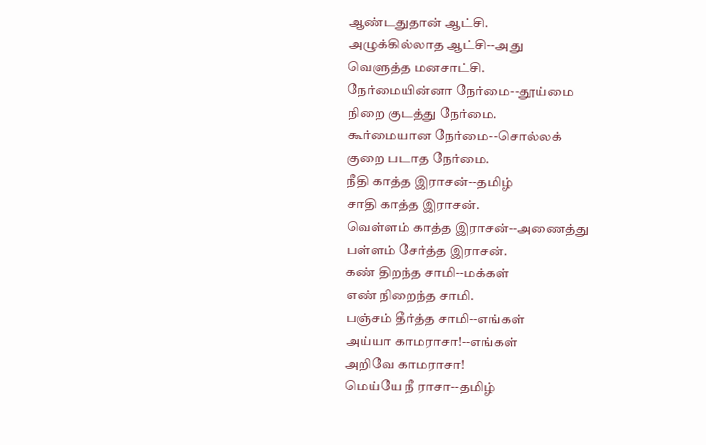ஆண்டதுதான் ஆட்சி.
அழுக்கில்லாத ஆட்சி--அது
வெளுத்த மனசாட்சி.
நேர்மையின்னா நேர்மை--தூய்மை
நிறை குடத்து நேர்மை.
கூர்மையான நேர்மை--சொல்லக்
குறை படாத நேர்மை.
நீதி காத்த இராசன்--தமிழ்
சாதி காத்த இராசன்.
வெள்ளம் காத்த இராசன்--அணைத்து
பள்ளம் சேர்த்த இராசன்.
கண் திறந்த சாமி--மக்கள்
எண் நிறைந்த சாமி.
பஞ்சம் தீர்த்த சாமி--எங்கள்
அய்யா காமராசா!--எங்கள்
அறிவே காமராசா!
மெய்யே நீ ராசா--தமிழ்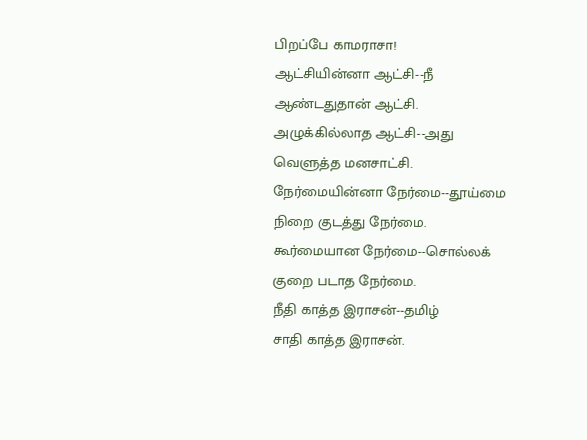பிறப்பே காமராசா!
ஆட்சியின்னா ஆட்சி--நீ
ஆண்டதுதான் ஆட்சி.
அழுக்கில்லாத ஆட்சி--அது
வெளுத்த மனசாட்சி.
நேர்மையின்னா நேர்மை--தூய்மை
நிறை குடத்து நேர்மை.
கூர்மையான நேர்மை--சொல்லக்
குறை படாத நேர்மை.
நீதி காத்த இராசன்--தமிழ்
சாதி காத்த இராசன்.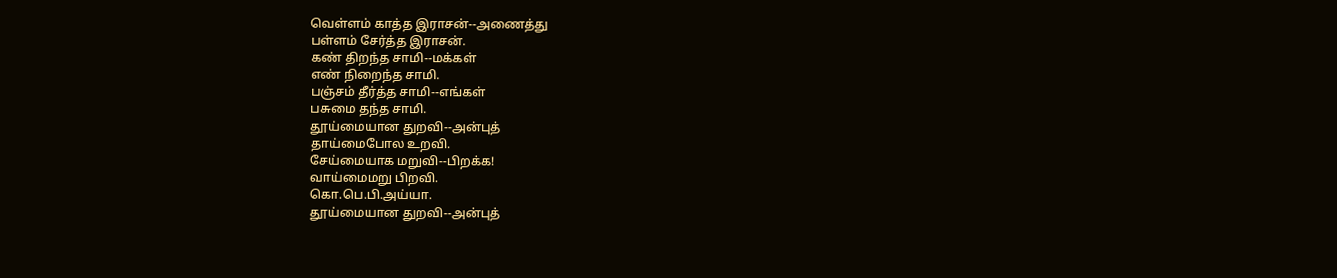வெள்ளம் காத்த இராசன்--அணைத்து
பள்ளம் சேர்த்த இராசன்.
கண் திறந்த சாமி--மக்கள்
எண் நிறைந்த சாமி.
பஞ்சம் தீர்த்த சாமி--எங்கள்
பசுமை தந்த சாமி.
தூய்மையான துறவி--அன்புத்
தாய்மைபோல உறவி.
சேய்மையாக மறுவி--பிறக்க!
வாய்மைமறு பிறவி.
கொ.பெ.பி.அய்யா.
தூய்மையான துறவி--அன்புத்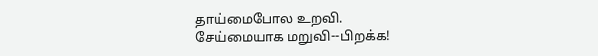தாய்மைபோல உறவி.
சேய்மையாக மறுவி--பிறக்க!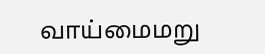வாய்மைமறு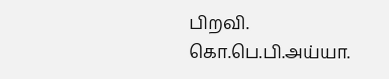பிறவி.
கொ.பெ.பி.அய்யா.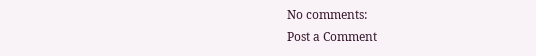No comments:
Post a Comment